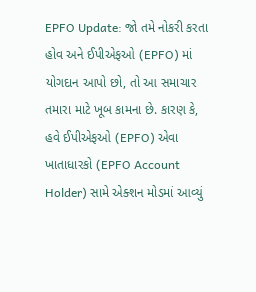EPFO Update: જો તમે નોકરી કરતા હોવ અને ઈપીએફઓ (EPFO) માં યોગદાન આપો છો, તો આ સમાચાર તમારા માટે ખૂબ કામના છે. કારણ કે, હવે ઈપીએફઓ (EPFO) એવા ખાતાધારકો (EPFO Account Holder) સામે એક્શન મોડમાં આવ્યું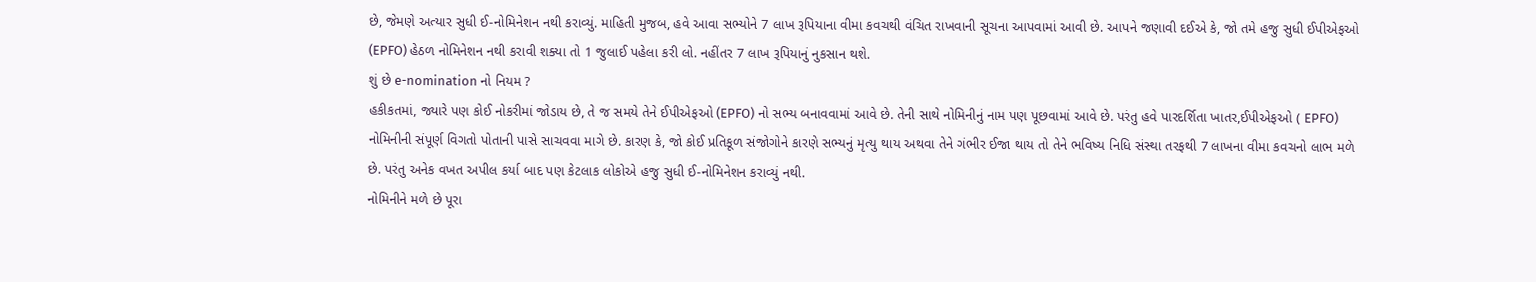છે, જેમણે અત્યાર સુધી ઈ-નોમિનેશન નથી કરાવ્યું. માહિતી મુજબ, હવે આવા સભ્યોને 7 લાખ રૂપિયાના વીમા કવચથી વંચિત રાખવાની સૂચના આપવામાં આવી છે. આપને જણાવી દઈએ કે, જો તમે હજુ સુધી ઈપીએફઓ (EPFO) હેઠળ નોમિનેશન નથી કરાવી શક્યા તો 1 જુલાઈ પહેલા કરી લો. નહીંતર 7 લાખ રૂપિયાનું નુકસાન થશે.
શું છે e-nomination નો નિયમ ?
હકીકતમાં, જ્યારે પણ કોઈ નોકરીમાં જોડાય છે, તે જ સમયે તેને ઈપીએફઓ (EPFO) નો સભ્ય બનાવવામાં આવે છે. તેની સાથે નોમિનીનું નામ પણ પૂછવામાં આવે છે. પરંતુ હવે પારદર્શિતા ખાતર,ઈપીએફઓ ( EPFO) નોમિનીની સંપૂર્ણ વિગતો પોતાની પાસે સાચવવા માગે છે. કારણ કે, જો કોઈ પ્રતિકૂળ સંજોગોને કારણે સભ્યનું મૃત્યુ થાય અથવા તેને ગંભીર ઈજા થાય તો તેને ભવિષ્ય નિધિ સંસ્થા તરફથી 7 લાખના વીમા કવચનો લાભ મળે છે. પરંતુ અનેક વખત અપીલ કર્યા બાદ પણ કેટલાક લોકોએ હજુ સુધી ઈ-નોમિનેશન કરાવ્યું નથી.
નોમિનીને મળે છે પૂરા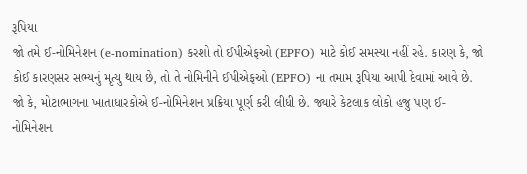રૂપિયા
જો તમે ઈ-નોમિનેશન (e-nomination) કરશો તો ઈપીએફઓ (EPFO) માટે કોઈ સમસ્યા નહીં રહે. કારણ કે, જો કોઈ કારણસર સભ્યનું મૃત્યુ થાય છે, તો તે નોમિનીને ઈપીએફઓ (EPFO) ના તમામ રૂપિયા આપી દેવામાં આવે છે. જો કે, મોટાભાગના ખાતાધારકોએ ઈ-નોમિનેશન પ્રક્રિયા પૂર્ણ કરી લીધી છે. જ્યારે કેટલાક લોકો હજુ પણ ઈ-નોમિનેશન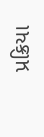પ્રક્રિયા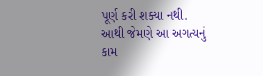પૂર્ણ કરી શક્યા નથી. આથી જેમણે આ અગત્યનું કામ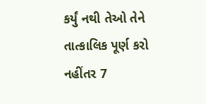કર્યું નથી તેઓ તેને તાત્કાલિક પૂર્ણ કરો નહીંતર 7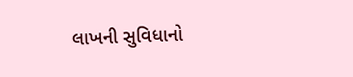લાખની સુવિધાનો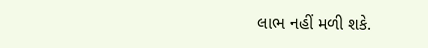લાભ નહીં મળી શકે.